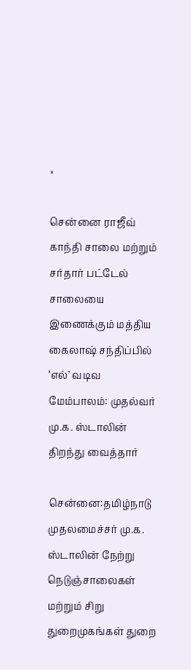×

சென்னை ராஜீவ் காந்தி சாலை மற்றும் சர்தார் பட்டேல் சாலையை இணைக்கும் மத்திய கைலாஷ் சந்திப்பில் ‘எல்’ வடிவ மேம்பாலம்: முதல்வர் மு.க. ஸ்டாலின் திறந்து வைத்தார்

சென்னை:தமிழ்நாடு முதலமைச்சர் மு.க. ஸ்டாலின் நேற்று நெடுஞ்சாலைகள் மற்றும் சிறு துறைமுகங்கள் துறை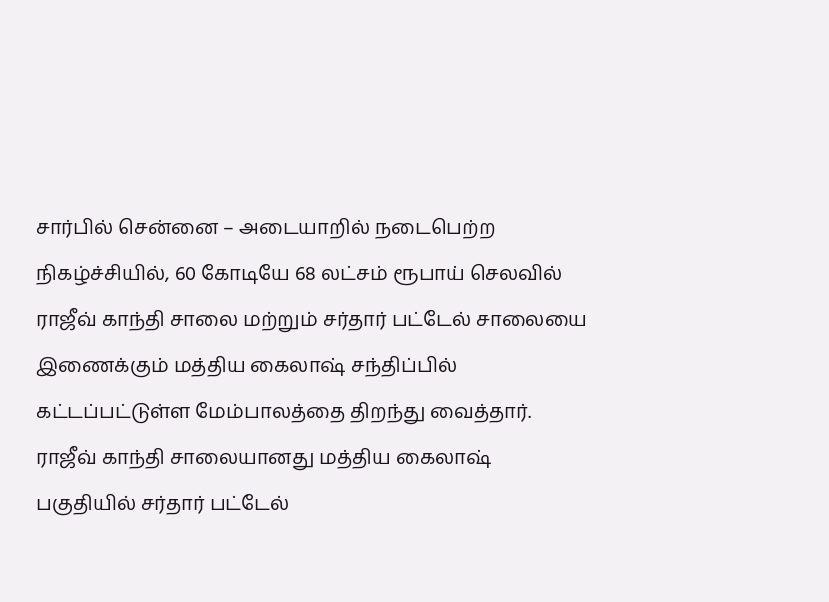சார்பில் சென்னை – அடையாறில் நடைபெற்ற நிகழ்ச்சியில், 60 கோடியே 68 லட்சம் ரூபாய் செலவில் ராஜீவ் காந்தி சாலை மற்றும் சர்தார் பட்டேல் சாலையை இணைக்கும் மத்திய கைலாஷ் சந்திப்பில் கட்டப்பட்டுள்ள மேம்பாலத்தை திறந்து வைத்தார். ராஜீவ் காந்தி சாலையானது மத்திய கைலாஷ் பகுதியில் சர்தார் பட்டேல்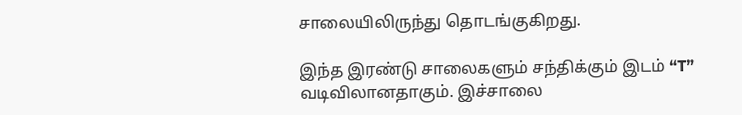சாலையிலிருந்து தொடங்குகிறது.

இந்த இரண்டு சாலைகளும் சந்திக்கும் இடம் “T” வடிவிலானதாகும். இச்சாலை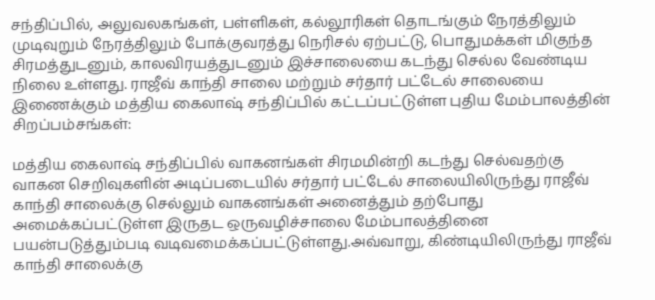சந்திப்பில், அலுவலகங்கள், பள்ளிகள், கல்லூரிகள் தொடங்கும் நேரத்திலும் முடிவுறும் நேரத்திலும் போக்குவரத்து நெரிசல் ஏற்பட்டு, பொதுமக்கள் மிகுந்த சிரமத்துடனும், காலவிரயத்துடனும் இச்சாலையை கடந்து செல்ல வேண்டிய நிலை உள்ளது. ராஜீவ் காந்தி சாலை மற்றும் சர்தார் பட்டேல் சாலையை இணைக்கும் மத்திய கைலாஷ் சந்திப்பில் கட்டப்பட்டுள்ள புதிய மேம்பாலத்தின் சிறப்பம்சங்கள்:

மத்திய கைலாஷ் சந்திப்பில் வாகனங்கள் சிரமமின்றி கடந்து செல்வதற்கு வாகன செறிவுகளின் அடிப்படையில் சர்தார் பட்டேல் சாலையிலிருந்து ராஜீவ் காந்தி சாலைக்கு செல்லும் வாகனங்கள் அனைத்தும் தற்போது அமைக்கப்பட்டுள்ள இருதட ஒருவழிச்சாலை மேம்பாலத்தினை பயன்படுத்தும்படி வடிவமைக்கப்பட்டுள்ளது.அவ்வாறு, கிண்டியிலிருந்து ராஜீவ் காந்தி சாலைக்கு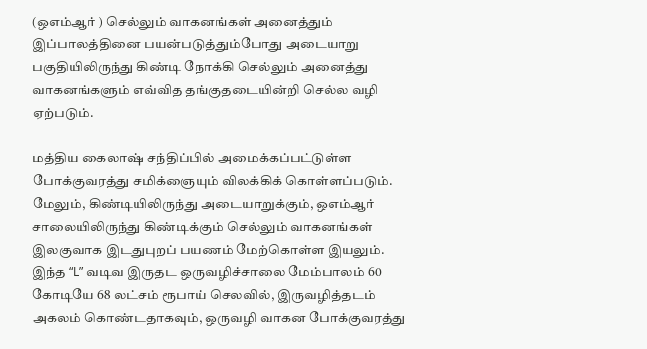(ஒஎம்ஆர் ) செல்லும் வாகனங்கள் அனைத்தும் இப்பாலத்தினை பயன்படுத்தும்போது அடையாறு பகுதியிலிருந்து கிண்டி நோக்கி செல்லும் அனைத்து வாகனங்களும் எவ்வித தங்குதடையின்றி செல்ல வழி ஏற்படும்.

மத்திய கைலாஷ் சந்திப்பில் அமைக்கப்பட்டுள்ள போக்குவரத்து சமிக்ஞையும் விலக்கிக் கொள்ளப்படும். மேலும், கிண்டியிலிருந்து அடையாறுக்கும், ஒஎம்ஆர் சாலையிலிருந்து கிண்டிக்கும் செல்லும் வாகனங்கள் இலகுவாக இடதுபுறப் பயணம் மேற்கொள்ள இயலும். இந்த “L” வடிவ இருதட ஒருவழிச்சாலை மேம்பாலம் 60 கோடியே 68 லட்சம் ரூபாய் செலவில், இருவழித்தடம் அகலம் கொண்டதாகவும், ஒருவழி வாகன போக்குவரத்து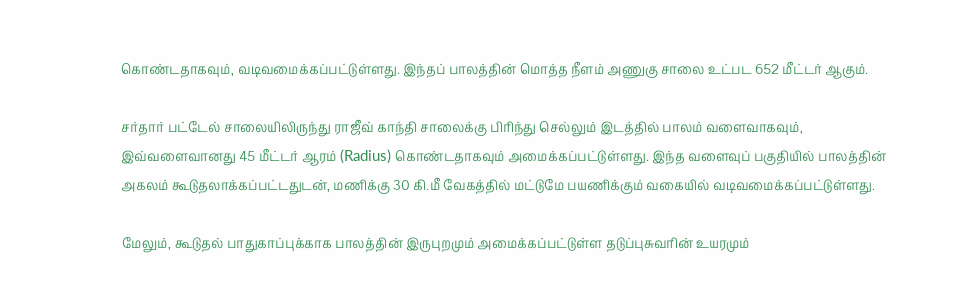கொண்டதாகவும், வடிவமைக்கப்பட்டுள்ளது. இந்தப் பாலத்தின் மொத்த நீளம் அணுகு சாலை உட்பட 652 மீட்டர் ஆகும்.

சர்தார் பட்டேல் சாலையிலிருந்து ராஜீவ் காந்தி சாலைக்கு பிரிந்து செல்லும் இடத்தில் பாலம் வளைவாகவும், இவ்வளைவானது 45 மீட்டர் ஆரம் (Radius) கொண்டதாகவும் அமைக்கப்பட்டுள்ளது. இந்த வளைவுப் பகுதியில் பாலத்தின் அகலம் கூடுதலாக்கப்பட்டதுடன், மணிக்கு 30 கி.மீ வேகத்தில் மட்டுமே பயணிக்கும் வகையில் வடிவமைக்கப்பட்டுள்ளது.

மேலும், கூடுதல் பாதுகாப்புக்காக பாலத்தின் இருபுறமும் அமைக்கப்பட்டுள்ள தடுப்புசுவரின் உயரமும்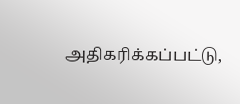அதிகரிக்கப்பட்டு,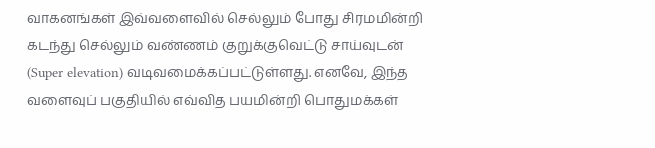வாகனங்கள் இவ்வளைவில் செல்லும் போது சிரமமின்றி கடந்து செல்லும் வண்ணம் குறுக்குவெட்டு சாய்வுடன் (Super elevation) வடிவமைக்கப்பட்டுள்ளது. எனவே, இந்த வளைவுப் பகுதியில் எவ்வித பயமின்றி பொதுமக்கள்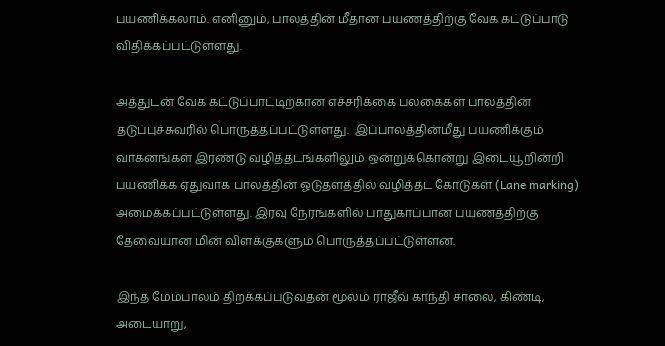பயணிக்கலாம். எனினும், பாலத்தின் மீதான பயணத்திற்கு வேக கட்டுப்பாடு விதிக்கப்பட்டுள்ளது.

அத்துடன் வேக கட்டுப்பாட்டிற்கான எச்சரிக்கை பலகைகள் பாலத்தின் தடுப்புச்சுவரில் பொருத்தப்பட்டுள்ளது.  இப்பாலத்தின்மீது பயணிக்கும் வாகனங்கள் இரண்டு வழித்தடங்களிலும் ஒன்றுக்கொன்று இடையூறின்றி பயணிக்க ஏதுவாக பாலத்தின் ஓடுதளத்தில் வழித்தட கோடுகள் (Lane marking) அமைக்கப்பட்டுள்ளது. இரவு நேரங்களில் பாதுகாப்பான பயணத்திற்கு தேவையான மின் விளக்குகளும் பொருத்தப்பட்டுள்ளன.

இந்த மேம்பாலம் திறக்கப்படுவதன் மூலம் ராஜீவ் காந்தி சாலை, கிண்டி, அடையாறு,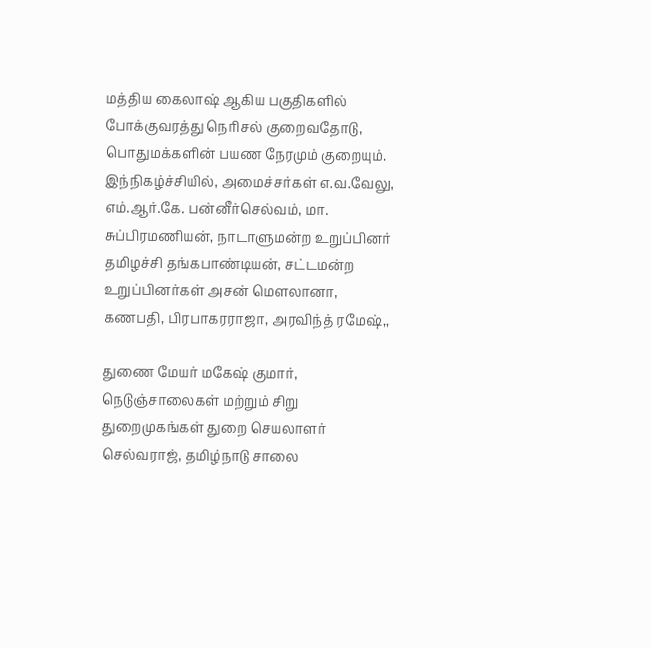மத்திய கைலாஷ் ஆகிய பகுதிகளில் போக்குவரத்து நெரிசல் குறைவதோடு, பொதுமக்களின் பயண நேரமும் குறையும். இந்நிகழ்ச்சியில், அமைச்சர்கள் எ.வ.வேலு, எம்.ஆர்.கே. பன்னீர்செல்வம், மா. சுப்பிரமணியன், நாடாளுமன்ற உறுப்பினர் தமிழச்சி தங்கபாண்டியன், சட்டமன்ற உறுப்பினர்கள் அசன் மௌலானா, கணபதி, பிரபாகரராஜா, அரவிந்த் ரமேஷ்,,

துணை மேயர் மகேஷ் குமார், நெடுஞ்சாலைகள் மற்றும் சிறு துறைமுகங்கள் துறை செயலாளர் செல்வராஜ், தமிழ்நாடு சாலை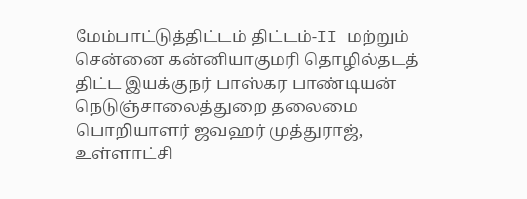மேம்பாட்டுத்திட்டம் திட்டம்-II மற்றும் சென்னை கன்னியாகுமரி தொழில்தடத் திட்ட இயக்குநர் பாஸ்கர பாண்டியன் நெடுஞ்சாலைத்துறை தலைமை பொறியாளர் ஜவஹர் முத்துராஜ், உள்ளாட்சி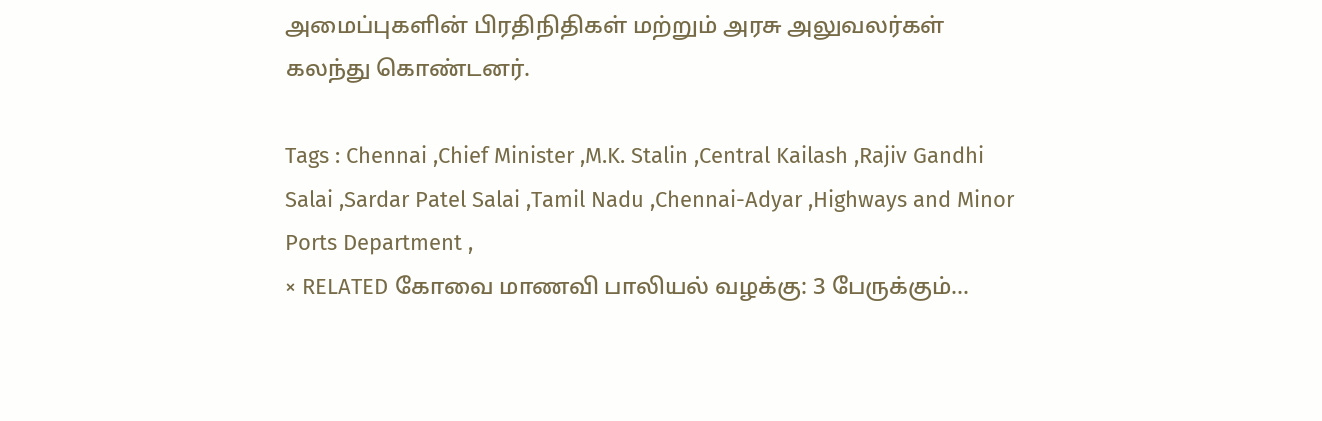அமைப்புகளின் பிரதிநிதிகள் மற்றும் அரசு அலுவலர்கள் கலந்து கொண்டனர்.

Tags : Chennai ,Chief Minister ,M.K. Stalin ,Central Kailash ,Rajiv Gandhi Salai ,Sardar Patel Salai ,Tamil Nadu ,Chennai-Adyar ,Highways and Minor Ports Department ,
× RELATED கோவை மாணவி பாலியல் வழக்கு: 3 பேருக்கும்...